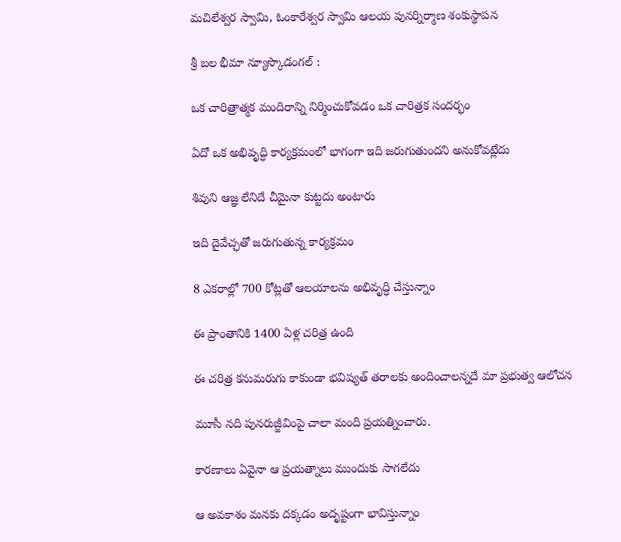మచిలేశ్వర స్వామి, ఓంకారేశ్వర స్వామి ఆలయ పునర్నిర్మాణ శంకుస్థాపన

శ్రీ బల భీమా న్యూస్కొడంగల్ :

ఒక చారిత్రాత్మక మందిరాన్ని నిర్మించుకోవడం ఒక చారిత్రక సందర్భం

ఏదో ఒక అభివృద్ధి కార్యక్రమంలో భాగంగా ఇది జరుగుతుందని అనుకోవట్లేదు

శివుని ఆజ్ఞ లేనిదే చీమైనా కుట్టదు అంటారు

ఇది దైవేచ్ఛతో జరుగుతున్న కార్యక్రమం

8 ఎకరాల్లో 700 కోట్లతో ఆలయాలను అభివృద్ధి చేస్తున్నాం

ఈ ప్రాంతానికి 1400 ఏళ్ల చరిత్ర ఉంది

ఈ చరిత్ర కనుమరుగు కాకుండా భవిష్యత్ తరాలకు అందించాలన్నదే మా ప్రభుత్వ ఆలోచన

మూసీ నది పునరుజ్జీవింపై చాలా మంది ప్రయత్నించారు.

కారణాలు ఏవైనా ఆ ప్రయత్నాలు ముందుకు సాగలేదు

ఆ అవకాశం మనకు దక్కడం అదృష్టంగా భావిస్తున్నాం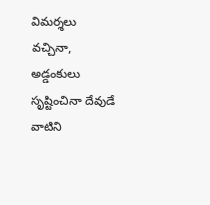విమర్శలు వచ్చినా, అడ్డంకులు సృష్టించినా దేవుడే వాటిని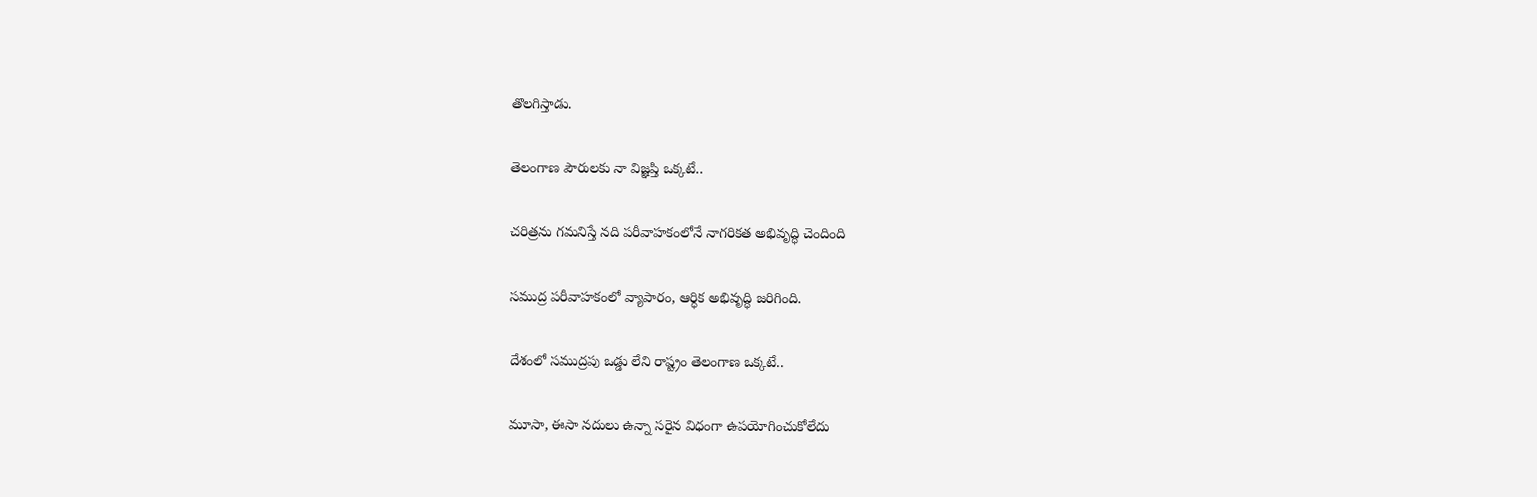తొలగిస్తాడు.

తెలంగాణ పౌరులకు నా విజ్ఞప్తి ఒక్కటే..

చరిత్రను గమనిస్తే నది పరీవాహకంలోనే నాగరికత అభివృద్ధి చెందింది

సముద్ర పరీవాహకంలో వ్యాపారం, ఆర్ధిక అభివృద్ధి జరిగింది.

దేశంలో సముద్రపు ఒడ్డు లేని రాష్ట్రం తెలంగాణ ఒక్కటే..

మూసా, ఈసా నదులు ఉన్నా సరైన విధంగా ఉపయోగించుకోలేదు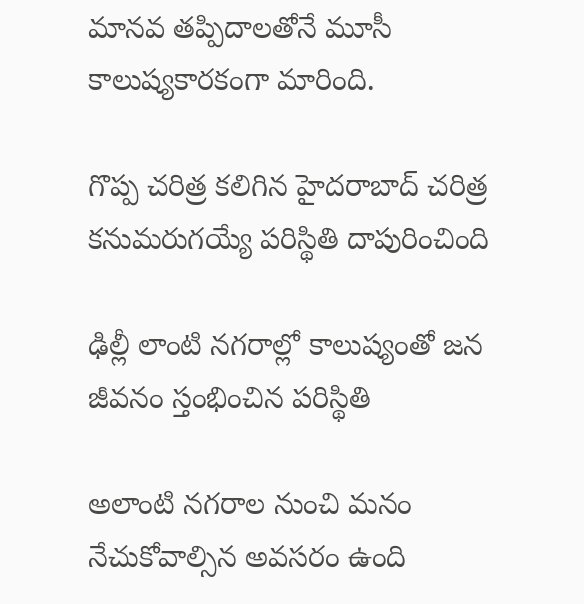మానవ తప్పిదాలతోనే మూసీ కాలుష్యకారకంగా మారింది.

గొప్ప చరిత్ర కలిగిన హైదరాబాద్ చరిత్ర కనుమరుగయ్యే పరిస్థితి దాపురించింది

ఢిల్లీ లాంటి నగరాల్లో కాలుష్యంతో జన జీవనం స్తంభించిన పరిస్థితి

అలాంటి నగరాల నుంచి మనం నేచుకోవాల్సిన అవసరం ఉంది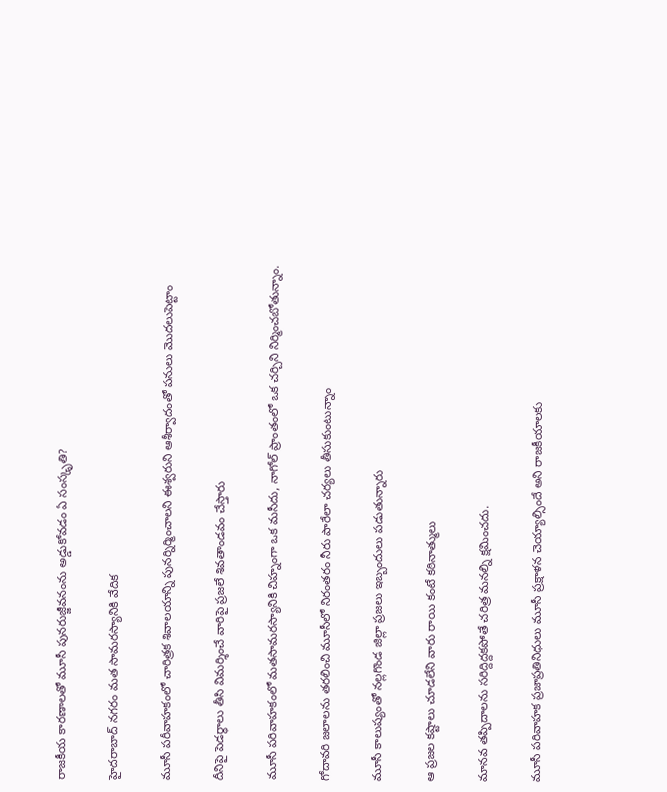రాజకీయ కారణాలతో మూసీ పునరుజ్జీవనంను అడ్డుకోవడం ఏ సంస్కృతి?

హైదరాబాద్ నగరం మత సామరస్యానికి వేదిక

మూసీ పరీవాహకంలో చారిత్రక శివాలయాన్ని పునర్నిర్మించాలని ఈశ్వరుని ఆశీర్వాదంతో పనులు మొదలుపెట్టాం

దీనిపై పెడర్ధాలు తీసి విమర్శించే వారిపై ప్రజలే శివతాండవం చేస్తారు

మూసీ పరివాహకంలో మతసామరస్యానికి చిహ్నంగా ఒక మసీదు, నాగోల్ ప్రాంతంలో ఒక చర్చిని నిర్మించబోతున్నాం.

గోదావరి జలాలను తరలించి మూసీలో నిరంతరం నీరు పారేలా చర్యలు తీసుకుంటున్నాం

మూసీ కాలుష్యంతో నల్లగొండ జిల్లా ప్రజలు ఇబ్బందులు పడుతున్నారు

ఆ ప్రజల కష్టాలు చూడలేని వారు రాయి కంటే కఠినాత్ములు

మానవ తప్పిదాలను సరిద్దిద్దకపోతే చరిత్ర మనల్ని క్షమించదు.

మూసీ పరివాహక ప్రజాప్రతినిధులు మూసీ ప్రక్షాళన చెయ్యాల్సిందే అని రాజకీయాలకు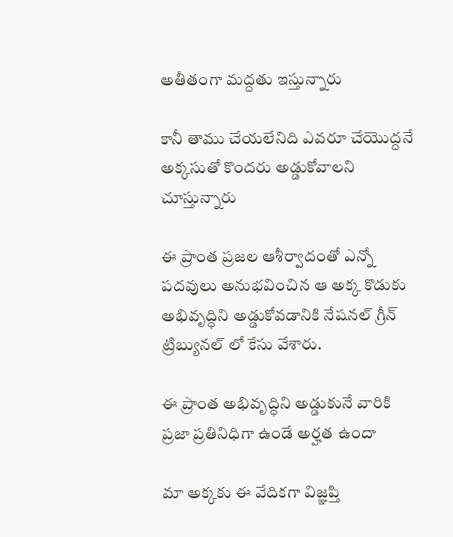అతీతంగా మద్దతు ఇస్తున్నారు

కానీ తాము చేయలేనిది ఎవరూ చేయొద్దనే అక్కసుతో కొందరు అడ్డుకోవాలని చూస్తున్నారు

ఈ ప్రాంత ప్రజల ఆశీర్వాదంతో ఎన్నో పదవులు అనుభవించిన ఆ అక్క కొడుకు అభివృద్ధిని అడ్డుకోవడానికి నేషనల్ గ్రీన్ ట్రిబ్యునల్ లో కేసు వేశారు.

ఈ ప్రాంత అభివృద్ధిని అడ్డుకునే వారికి ప్రజా ప్రతినిధిగా ఉండే అర్హత ఉందా

మా అక్కకు ఈ వేదికగా విజ్ఞప్తి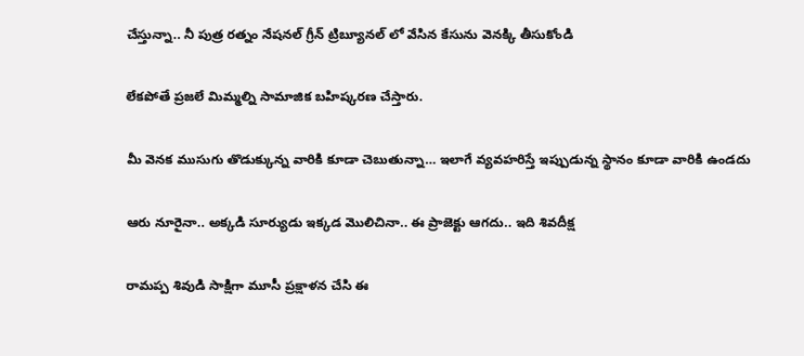చేస్తున్నా.. నీ పుత్ర రత్నం నేషనల్ గ్రీన్ ట్రిబ్యూనల్ లో వేసిన కేసును వెనక్కి తీసుకోండి

లేకపోతే ప్రజలే మిమ్మల్ని సామాజిక బహిష్కరణ చేస్తారు.

మీ వెనక ముసుగు తొడుక్కున్న వారికి కూడా చెబుతున్నా… ఇలాగే వ్యవహరిస్తే ఇప్పుడున్న స్థానం కూడా వారికి ఉండదు

ఆరు నూరైనా.. అక్కడి సూర్యుడు ఇక్కడ మొలిచినా.. ఈ ప్రాజెక్టు ఆగదు.. ఇది శివదీక్ష

రామప్ప శివుడి సాక్షిగా మూసీ ప్రక్షాళన చేసి ఈ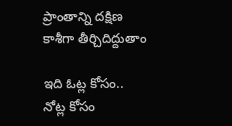ప్రాంతాన్ని దక్షిణ కాశీగా తీర్చిదిద్దుతాం

ఇది ఓట్ల కోసం.. నోట్ల కోసం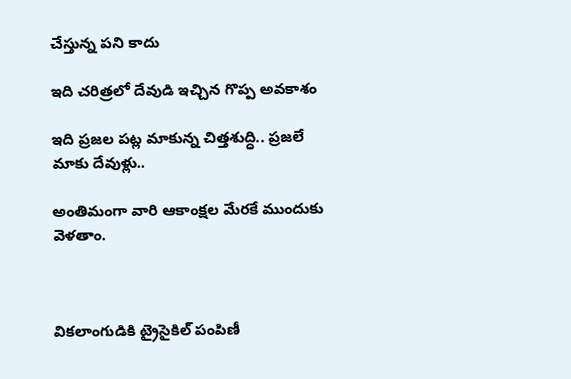చేస్తున్న పని కాదు

ఇది చరిత్రలో దేవుడి ఇచ్చిన గొప్ప అవకాశం

ఇది ప్రజల పట్ల మాకున్న చిత్తశుద్ధి.. ప్రజలే మాకు దేవుళ్లు..

అంతిమంగా వారి ఆకాంక్షల మేరకే ముందుకు వెళతాం.



వికలాంగుడికి ట్రైసైకిల్ పంపిణీ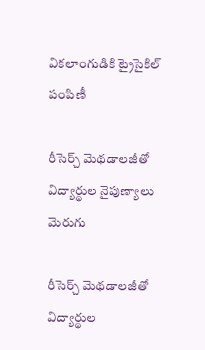వికలాంగుడికి ట్రైసైకిల్ పంపిణీ

రీసెర్చ్ మెథడాలజీతో విద్యార్థుల నైపుణ్యాలు మెరుగు

రీసెర్చ్ మెథడాలజీతో విద్యార్థుల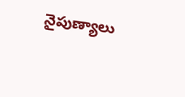నైపుణ్యాలు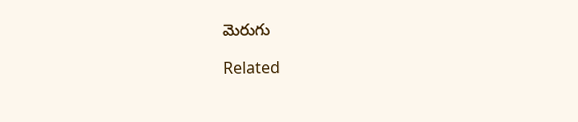మెరుగు

Related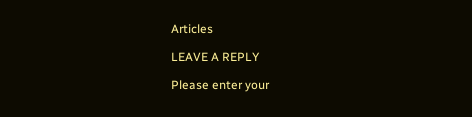Articles

LEAVE A REPLY

Please enter your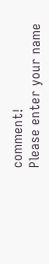comment!
Please enter your name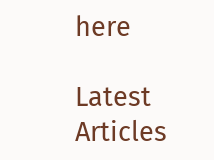here

Latest Articles